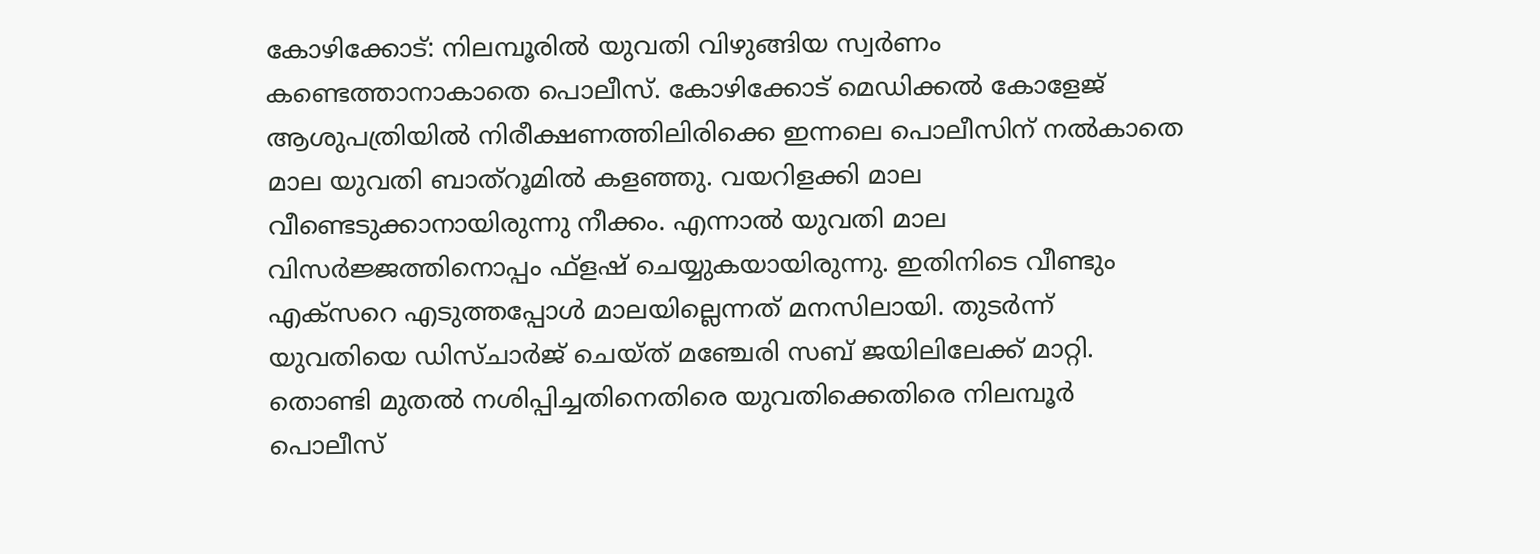കോഴിക്കോട്: നിലമ്പൂരിൽ യുവതി വിഴുങ്ങിയ സ്വർണം കണ്ടെത്താനാകാതെ പൊലീസ്. കോഴിക്കോട് മെഡിക്കൽ കോളേജ് ആശുപത്രിയിൽ നിരീക്ഷണത്തിലിരിക്കെ ഇന്നലെ പൊലീസിന് നൽകാതെ മാല യുവതി ബാത്റൂമിൽ കളഞ്ഞു. വയറിളക്കി മാല വീണ്ടെടുക്കാനായിരുന്നു നീക്കം. എന്നാൽ യുവതി മാല വിസർജ്ജത്തിനൊപ്പം ഫ്ളഷ് ചെയ്യുകയായിരുന്നു. ഇതിനിടെ വീണ്ടും എക്സറെ എടുത്തപ്പോൾ മാലയില്ലെന്നത് മനസിലായി. തുടർന്ന് യുവതിയെ ഡിസ്ചാർജ് ചെയ്ത് മഞ്ചേരി സബ് ജയിലിലേക്ക് മാറ്റി. തൊണ്ടി മുതൽ നശിപ്പിച്ചതിനെതിരെ യുവതിക്കെതിരെ നിലമ്പൂർ പൊലീസ്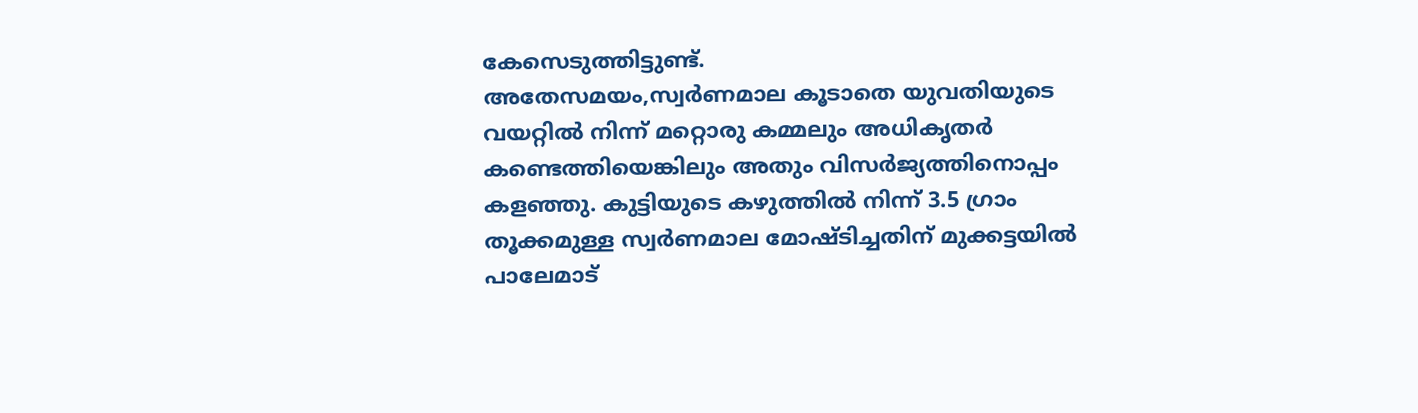കേസെടുത്തിട്ടുണ്ട്.
അതേസമയം,സ്വർണമാല കൂടാതെ യുവതിയുടെ വയറ്റിൽ നിന്ന് മറ്റൊരു കമ്മലും അധികൃതർ കണ്ടെത്തിയെങ്കിലും അതും വിസർജ്യത്തിനൊപ്പം കളഞ്ഞു. കുട്ടിയുടെ കഴുത്തിൽ നിന്ന് 3.5 ഗ്രാം തൂക്കമുള്ള സ്വർണമാല മോഷ്ടിച്ചതിന് മുക്കട്ടയിൽ പാലേമാട്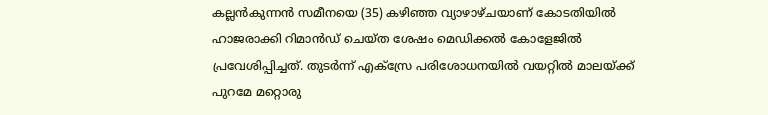കല്ലൻകുന്നൻ സമീനയെ (35) കഴിഞ്ഞ വ്യാഴാഴ്ചയാണ് കോടതിയിൽ ഹാജരാക്കി റിമാൻഡ് ചെയ്ത ശേഷം മെഡിക്കൽ കോളേജിൽ പ്രവേശിപ്പിച്ചത്. തുടർന്ന് എക്സ്രേ പരിശോധനയിൽ വയറ്റിൽ മാലയ്ക്ക് പുറമേ മറ്റൊരു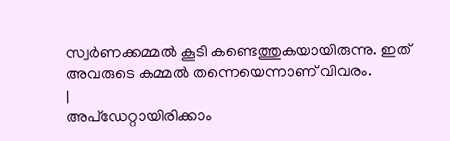സ്വർണക്കമ്മൽ കൂടി കണ്ടെത്തുകയായിരുന്നു. ഇത് അവരുടെ കമ്മൽ തന്നെയെന്നാണ് വിവരം.
|
അപ്ഡേറ്റായിരിക്കാം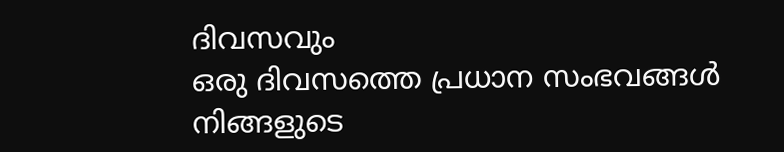ദിവസവും
ഒരു ദിവസത്തെ പ്രധാന സംഭവങ്ങൾ നിങ്ങളുടെ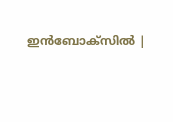ഇൻബോക്സിൽ |